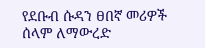የደቡብ ሱዳን ፀበኛ መሪዎች ሰላም ለማውረድ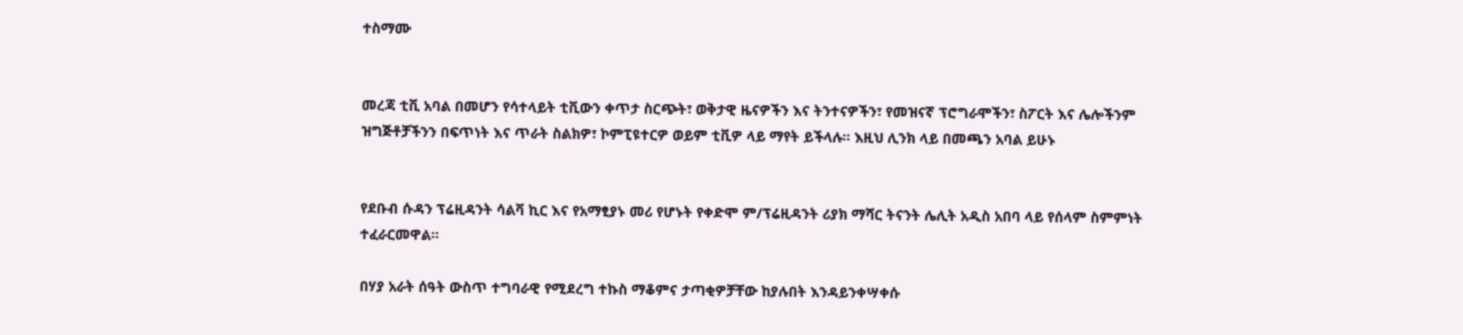ተስማሙ


መረጃ ቲቪ አባል በመሆን የሳተላይት ቲቪውን ቀጥታ ስርጭት፣ ወቅታዊ ዜናዎችን እና ትንተናዎችን፣ የመዝናኛ ፕሮግራሞችን፣ ስፖርት እና ሌሎችንም ዝግጅቶቻችንን በፍጥነት እና ጥራት ስልክዎ፣ ኮምፒዩተርዎ ወይም ቲቪዎ ላይ ማየት ይችላሉ። እዚህ ሊንክ ላይ በመጫን አባል ይሁኑ


የደቡብ ሱዳን ፕሬዚዳንት ሳልቫ ኪር እና የአማፂያኑ መሪ የሆኑት የቀድሞ ም/ፕሬዚዳንት ሪያክ ማሻር ትናንት ሌሊት አዲስ አበባ ላይ የሰላም ስምምነት ተፈራርመዋል፡፡

በሃያ አራት ሰዓት ውስጥ ተግባራዊ የሚደረግ ተኩስ ማቆምና ታጣቂዎቻቸው ከያሉበት እንዳይንቀሣቀሱ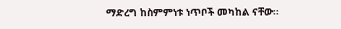ማድረግ ከስምምነቱ ነጥቦች መካከል ናቸው፡፡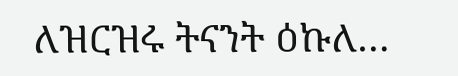ለዝርዝሩ ትናንት ዕኩለ…